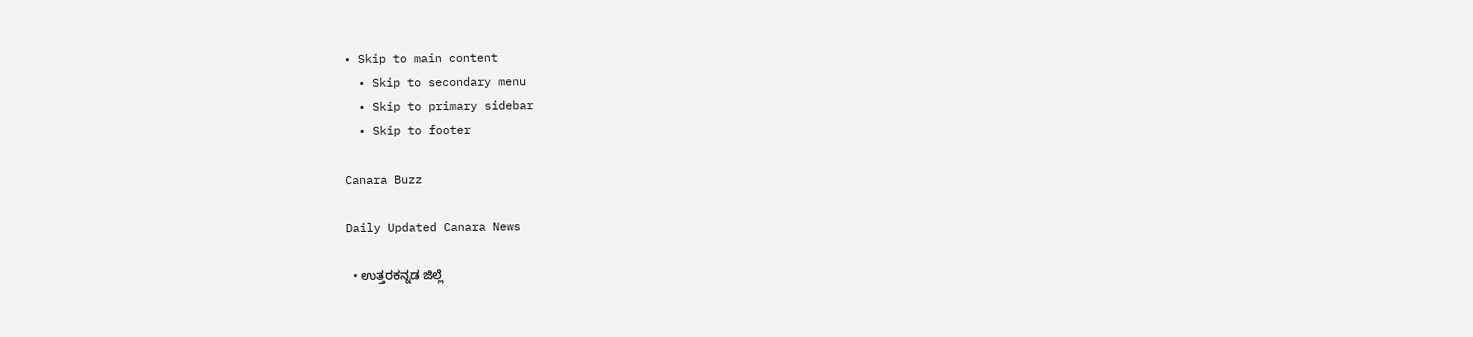• Skip to main content
  • Skip to secondary menu
  • Skip to primary sidebar
  • Skip to footer

Canara Buzz

Daily Updated Canara News

  • ಉತ್ತರಕನ್ನಡ ಜಿಲ್ಲೆ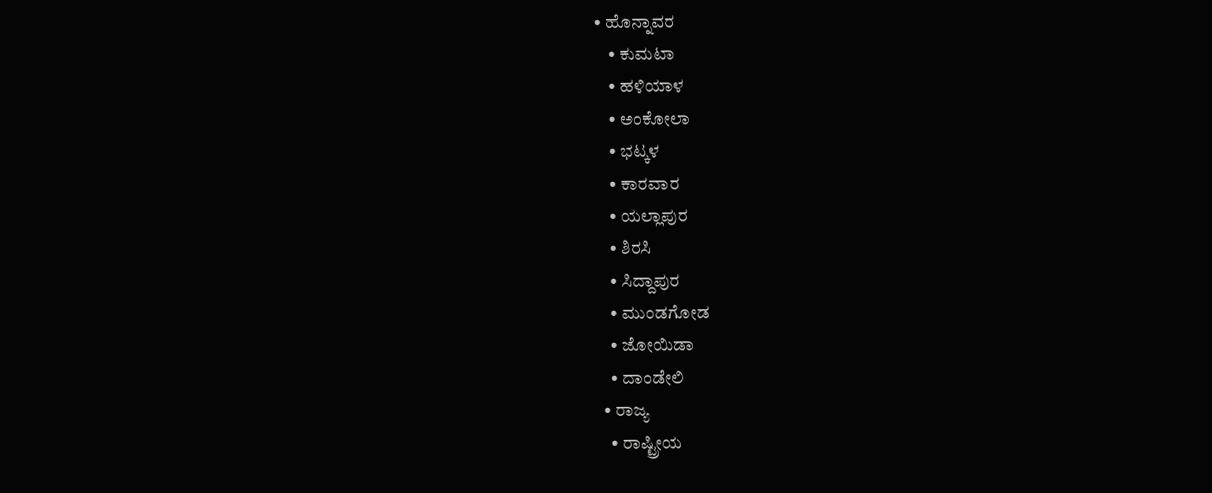• ಹೊನ್ನಾವರ
    • ಕುಮಟಾ
    • ಹಳಿಯಾಳ
    • ಅಂಕೋಲಾ
    • ಭಟ್ಕಳ
    • ಕಾರವಾರ
    • ಯಲ್ಲಾಪುರ
    • ಶಿರಸಿ
    • ಸಿದ್ದಾಪುರ
    • ಮುಂಡಗೋಡ
    • ಜೋಯಿಡಾ
    • ದಾಂಡೇಲಿ
  • ರಾಜ್ಯ
    • ರಾಷ್ಟ್ರೀಯ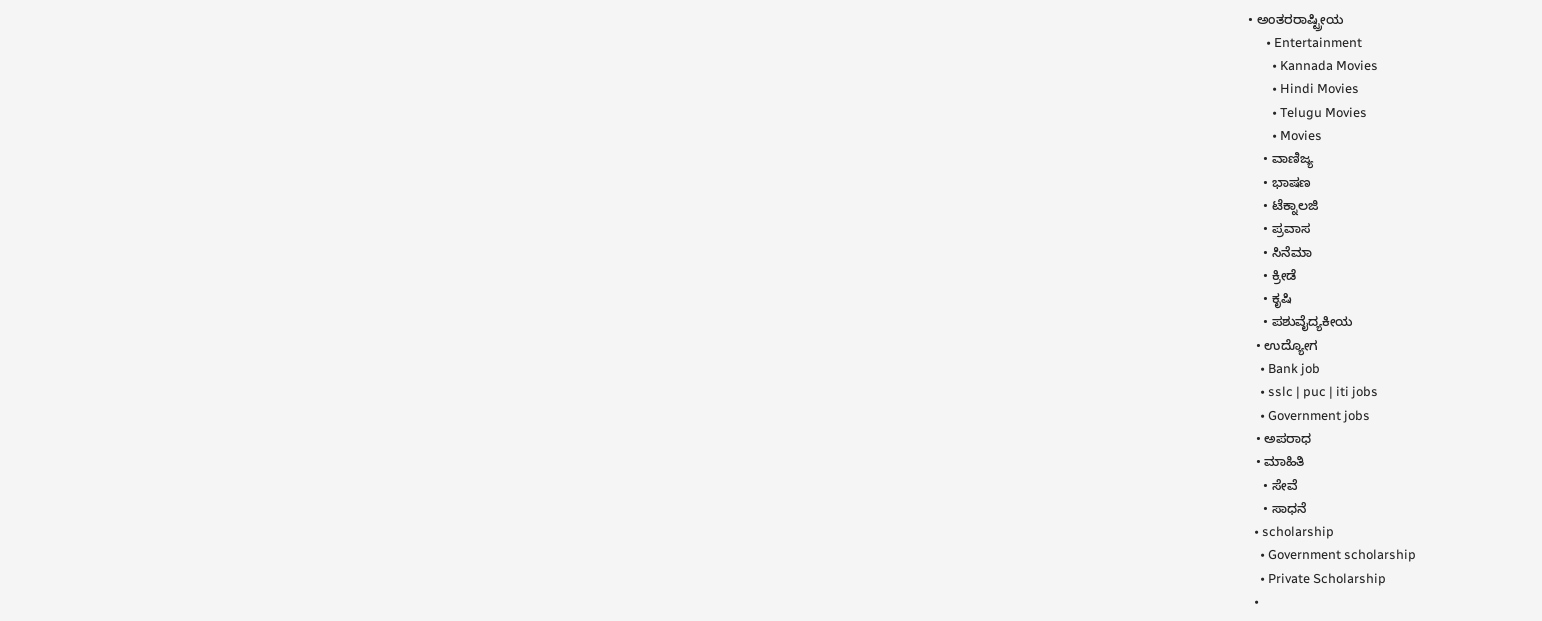• ಅಂತರರಾಷ್ಟ್ರೀಯ
      • Entertainment
        • Kannada Movies
        • Hindi Movies
        • Telugu Movies
        • Movies
    • ವಾಣಿಜ್ಯ
    • ಭಾಷಣ
    • ಟೆಕ್ನಾಲಜಿ
    • ಪ್ರವಾಸ
    • ಸಿನೆಮಾ
    • ಕ್ರೀಡೆ
    • ಕೃಷಿ
    • ಪಶುವೈದ್ಯಕೀಯ
  • ಉದ್ಯೋಗ
    • Bank job
    • sslc | puc | iti jobs
    • Government jobs
  • ಅಪರಾಧ
  • ಮಾಹಿತಿ
    • ಸೇವೆ
    • ಸಾಧನೆ
  • scholarship
    • Government scholarship
    • Private Scholarship
  •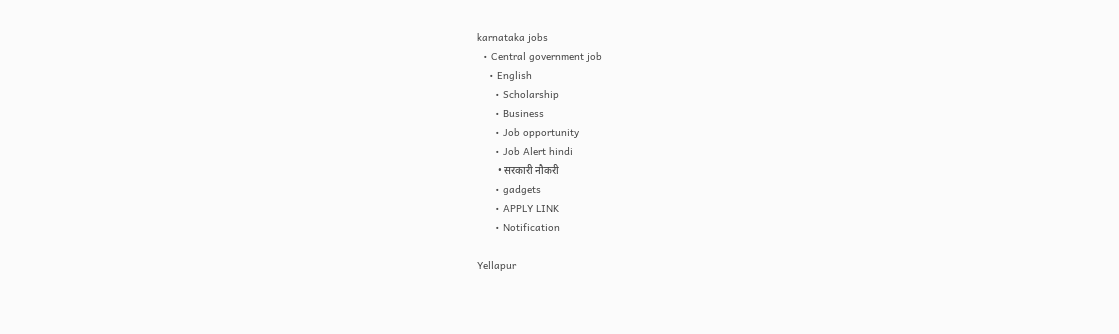karnataka jobs
  • Central government job
    • English
      • Scholarship
      • Business
      • Job opportunity
      • Job Alert hindi
        • सरकारी नौकरी
      • gadgets
      • APPLY LINK
      • Notification

Yellapur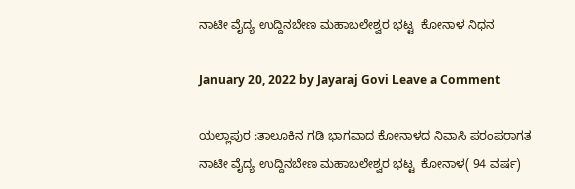ನಾಟೀ ವೈದ್ಯ ಉದ್ದಿನಬೇಣ ಮಹಾಬಲೇಶ್ವರ ಭಟ್ಟ  ಕೋನಾಳ ನಿಧನ

January 20, 2022 by Jayaraj Govi Leave a Comment

ಯಲ್ಲಾಪುರ :ತಾಲೂಕಿನ ಗಡಿ ಭಾಗವಾದ‌ ಕೋನಾಳದ ನಿವಾಸಿ ಪರಂಪರಾಗತ ನಾಟೀ ವೈದ್ಯ ಉದ್ದಿನಬೇಣ ಮಹಾಬಲೇಶ್ವರ ಭಟ್ಟ  ಕೋನಾಳ( 94 ವರ್ಷ)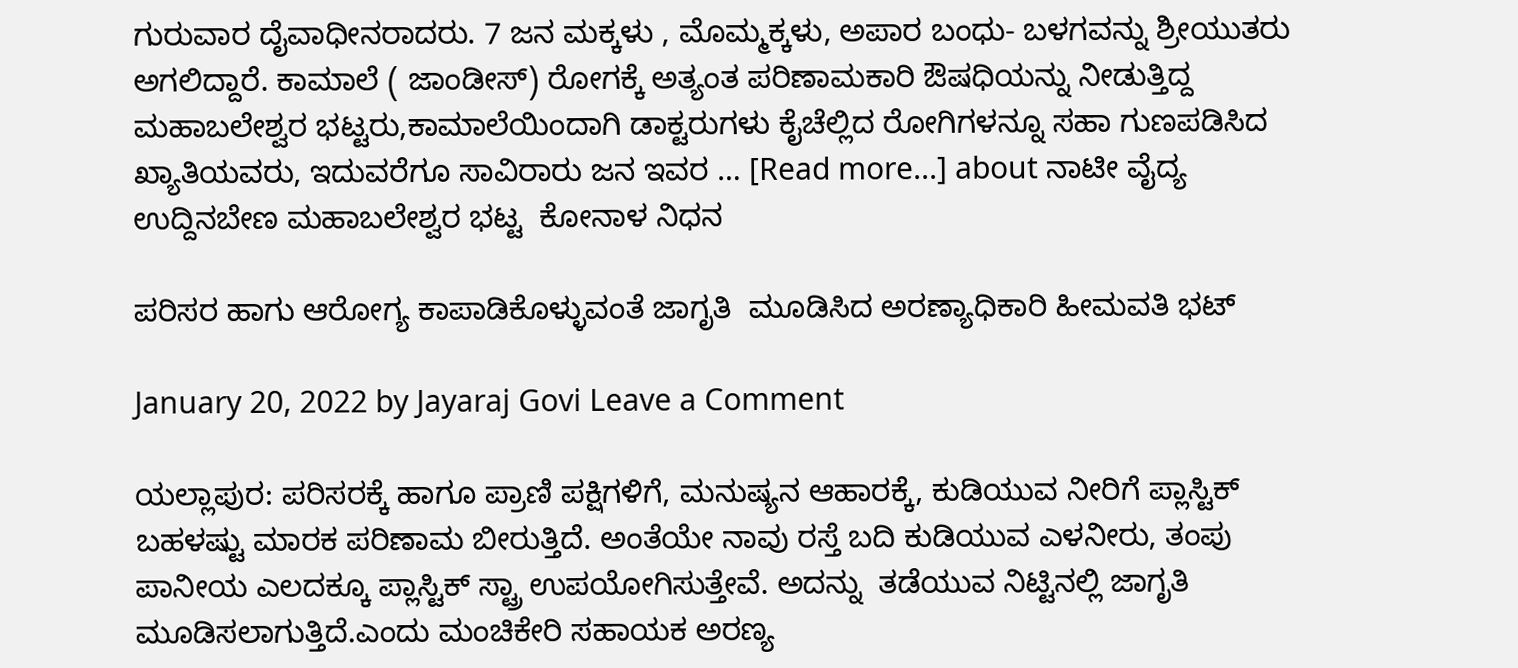ಗುರುವಾರ ದೈವಾಧೀನರಾದರು. 7 ಜನ ಮಕ್ಕಳು , ಮೊಮ್ಮಕ್ಕಳು, ಅಪಾರ ಬಂಧು- ಬಳಗವನ್ನು ಶ್ರೀಯುತರು ಅಗಲಿದ್ದಾರೆ. ಕಾಮಾಲೆ ( ಜಾಂಡೀಸ್) ರೋಗಕ್ಕೆ ಅತ್ಯಂತ ಪರಿಣಾಮಕಾರಿ ಔಷಧಿಯನ್ನು ನೀಡುತ್ತಿದ್ದ ಮಹಾಬಲೇಶ್ವರ ಭಟ್ಟರು,ಕಾಮಾಲೆಯಿಂದಾಗಿ ಡಾಕ್ಟರುಗಳು ಕೈಚೆಲ್ಲಿದ ರೋಗಿಗಳನ್ನೂ ಸಹಾ ಗುಣಪಡಿಸಿದ ಖ್ಯಾತಿಯವರು, ಇದುವರೆಗೂ ಸಾವಿರಾರು ಜನ ಇವರ … [Read more...] about ನಾಟೀ ವೈದ್ಯ ಉದ್ದಿನಬೇಣ ಮಹಾಬಲೇಶ್ವರ ಭಟ್ಟ  ಕೋನಾಳ ನಿಧನ

ಪರಿಸರ ಹಾಗು ಆರೋಗ್ಯ ಕಾಪಾಡಿಕೊಳ್ಳುವಂತೆ ಜಾಗೃತಿ  ಮೂಡಿಸಿದ ಅರಣ್ಯಾಧಿಕಾರಿ ಹೀಮವತಿ ಭಟ್

January 20, 2022 by Jayaraj Govi Leave a Comment

ಯಲ್ಲಾಪುರ: ಪರಿಸರಕ್ಕೆ ಹಾಗೂ ಪ್ರಾಣಿ ಪಕ್ಷಿಗಳಿಗೆ, ಮನುಷ್ಯನ ಆಹಾರಕ್ಕೆ, ಕುಡಿಯುವ ನೀರಿಗೆ ಪ್ಲಾಸ್ಟಿಕ್ ಬಹಳಷ್ಟು ಮಾರಕ ಪರಿಣಾಮ ಬೀರುತ್ತಿದೆ. ಅಂತೆಯೇ ನಾವು ರಸ್ತೆ ಬದಿ ಕುಡಿಯುವ ಎಳನೀರು, ತಂಪು ಪಾನೀಯ ಎಲದಕ್ಕೂ ಪ್ಲಾಸ್ಟಿಕ್ ಸ್ಟ್ರಾ ಉಪಯೋಗಿಸುತ್ತೇವೆ. ಅದನ್ನು  ತಡೆಯುವ ನಿಟ್ಟಿನಲ್ಲಿ ಜಾಗೃತಿ ಮೂಡಿಸಲಾಗುತ್ತಿದೆ.ಎಂದು ಮಂಚಿಕೇರಿ ಸಹಾಯಕ ಅರಣ್ಯ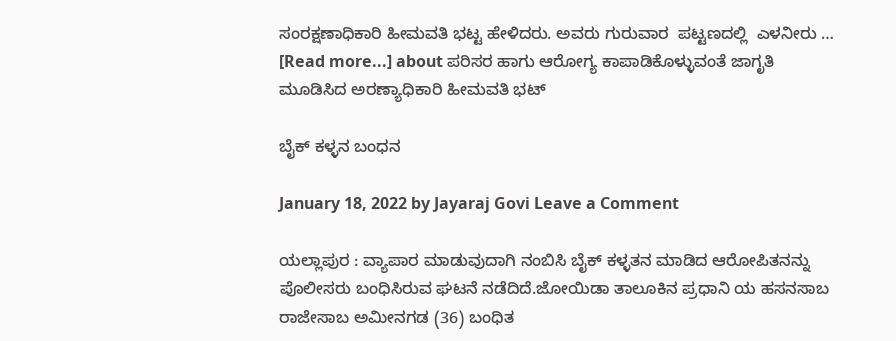ಸಂರಕ್ಷಣಾಧಿಕಾರಿ ಹೀಮವತಿ ಭಟ್ಟ ಹೇಳಿದರು. ಅವರು ಗುರುವಾರ  ಪಟ್ಟಣದಲ್ಲಿ  ಎಳನೀರು … [Read more...] about ಪರಿಸರ ಹಾಗು ಆರೋಗ್ಯ ಕಾಪಾಡಿಕೊಳ್ಳುವಂತೆ ಜಾಗೃತಿ  ಮೂಡಿಸಿದ ಅರಣ್ಯಾಧಿಕಾರಿ ಹೀಮವತಿ ಭಟ್

ಬೈಕ್ ಕಳ್ಳನ ಬಂಧನ

January 18, 2022 by Jayaraj Govi Leave a Comment

ಯಲ್ಲಾಪುರ : ವ್ಯಾಪಾರ ಮಾಡುವುದಾಗಿ ನಂಬಿಸಿ ಬೈಕ್‌ ಕಳ್ಳತನ ಮಾಡಿದ ಆರೋಪಿತನನ್ನು ಪೊಲೀಸರು ಬಂಧಿಸಿರುವ ಘಟನೆ ನಡೆದಿದೆ.ಜೋಯಿಡಾ ತಾಲೂಕಿನ ಪ್ರಧಾನಿ ಯ ಹಸನಸಾಬ ರಾಜೇಸಾಬ ಅಮೀನಗಡ (36) ಬಂಧಿತ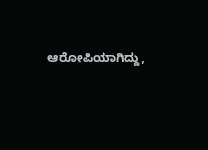ಆರೋಪಿಯಾಗಿದ್ದು,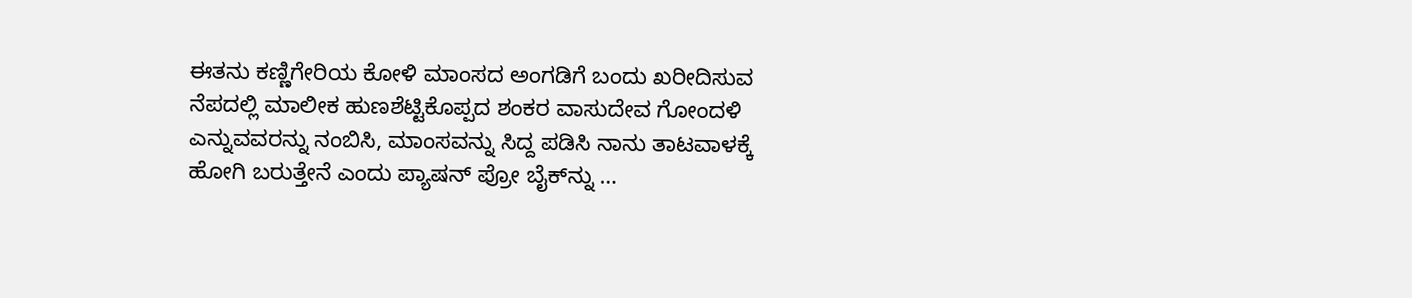ಈತನು ಕಣ್ಣಿಗೇರಿಯ ಕೋಳಿ ಮಾಂಸದ ಅಂಗಡಿಗೆ ಬಂದು ಖರೀದಿಸುವ ನೆಪದಲ್ಲಿ ಮಾಲೀಕ ಹುಣಶೆಟ್ಟಿಕೊಪ್ಪದ ಶಂಕರ ವಾಸುದೇವ ಗೋಂದಳಿ ಎನ್ನುವವರನ್ನು ನಂಬಿಸಿ, ಮಾಂಸವನ್ನು ಸಿದ್ದ ಪಡಿಸಿ ನಾನು ತಾಟವಾಳಕ್ಕೆ ಹೋಗಿ ಬರುತ್ತೇನೆ ಎಂದು ಪ್ಯಾಷನ್‌ ಪ್ರೋ ಬೈಕ್‌ನ್ನು …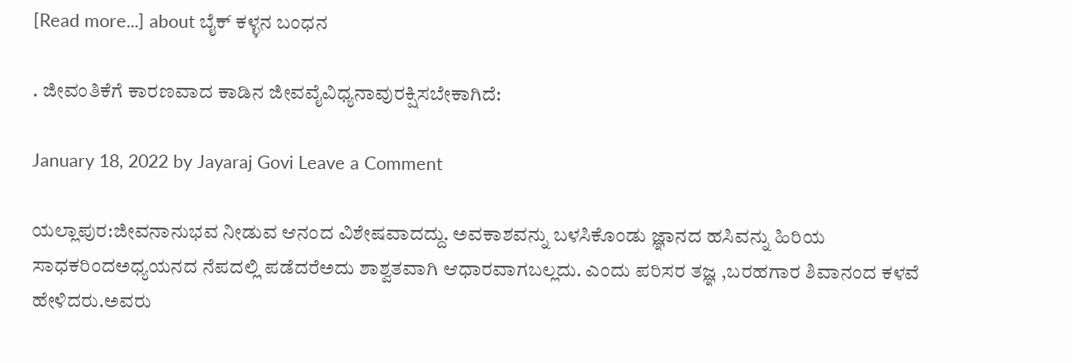[Read more...] about ಬೈಕ್ ಕಳ್ಳನ ಬಂಧನ

. ಜೀವಂತಿಕೆಗೆ ಕಾರಣವಾದ ಕಾಡಿನ ಜೀವವೈವಿಧ್ಯನಾವುರಕ್ಷಿಸಬೇಕಾಗಿದೆ:

January 18, 2022 by Jayaraj Govi Leave a Comment

ಯಲ್ಲಾಪುರ:ಜೀವನಾನುಭವ ನೀಡುವ ಆನಂದ ವಿಶೇಷವಾದದ್ದು. ಅವಕಾಶವನ್ನು ಬಳಸಿಕೊಂಡು ಜ್ಞಾನದ ಹಸಿವನ್ನು ಹಿರಿಯ ಸಾಧಕರಿಂದಅಧ್ಯಯನದ ನೆಪದಲ್ಲಿ ಪಡೆದರೆಅದು ಶಾಶ್ವತವಾಗಿ ಆಧಾರವಾಗಬಲ್ಲದು. ಎಂದು ಪರಿಸರ ತಜ್ಞ ,ಬರಹಗಾರ ಶಿವಾನಂದ ಕಳವೆ ಹೇಳಿದರು.ಅವರು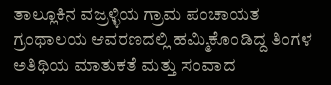ತಾಲ್ಲೂಕಿನ ವಜ್ರಳ್ಳಿಯ ಗ್ರಾಮ ಪಂಚಾಯತ ಗ್ರಂಥಾಲಯ ಆವರಣದಲ್ಲಿ ಹಮ್ಮಿಕೊಂಡಿದ್ದ ತಿಂಗಳ ಅತಿಥಿಯ ಮಾತುಕತೆ ಮತ್ತು ಸಂವಾದ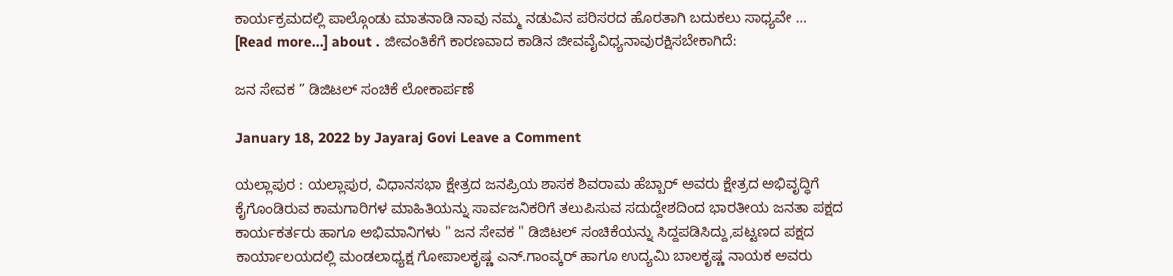ಕಾರ್ಯಕ್ರಮದಲ್ಲಿ ಪಾಲ್ಗೊಂಡು ಮಾತನಾಡಿ ನಾವು ನಮ್ಮ ನಡುವಿನ ಪರಿಸರದ ಹೊರತಾಗಿ ಬದುಕಲು ಸಾಧ್ಯವೇ … [Read more...] about . ಜೀವಂತಿಕೆಗೆ ಕಾರಣವಾದ ಕಾಡಿನ ಜೀವವೈವಿಧ್ಯನಾವುರಕ್ಷಿಸಬೇಕಾಗಿದೆ:

ಜನ ಸೇವಕ ” ಡಿಜಿಟಲ್ ಸಂಚಿಕೆ ಲೋಕಾರ್ಪಣೆ

January 18, 2022 by Jayaraj Govi Leave a Comment

ಯಲ್ಲಾಪುರ : ಯಲ್ಲಾಪುರ, ವಿಧಾನಸಭಾ ಕ್ಷೇತ್ರದ ಜನಪ್ರಿಯ ಶಾಸಕ ಶಿವರಾಮ ಹೆಬ್ಬಾರ್ ಅವರು ಕ್ಷೇತ್ರದ ಅಭಿವೃದ್ಧಿಗೆ ಕೈಗೊಂಡಿರುವ ಕಾಮಗಾರಿಗಳ ಮಾಹಿತಿಯನ್ನು ಸಾರ್ವಜನಿಕರಿಗೆ ತಲುಪಿಸುವ ಸದುದ್ದೇಶದಿಂದ ಭಾರತೀಯ ಜನತಾ ಪಕ್ಷದ ಕಾರ್ಯಕರ್ತರು ಹಾಗೂ ಅಭಿಮಾನಿಗಳು " ಜನ ಸೇವಕ " ಡಿಜಿಟಲ್ ಸಂಚಿಕೆಯನ್ನು ಸಿದ್ದಪಡಿಸಿದ್ದು,ಪಟ್ಟಣದ ಪಕ್ಷದ ಕಾರ್ಯಾಲಯದಲ್ಲಿ ಮಂಡಲಾಧ್ಯಕ್ಷ ಗೋಪಾಲಕೃಷ್ಣ ಎನ್.ಗಾಂವ್ಕರ್ ಹಾಗೂ ಉದ್ಯಮಿ ಬಾಲಕೃಷ್ಣ ನಾಯಕ ಅವರು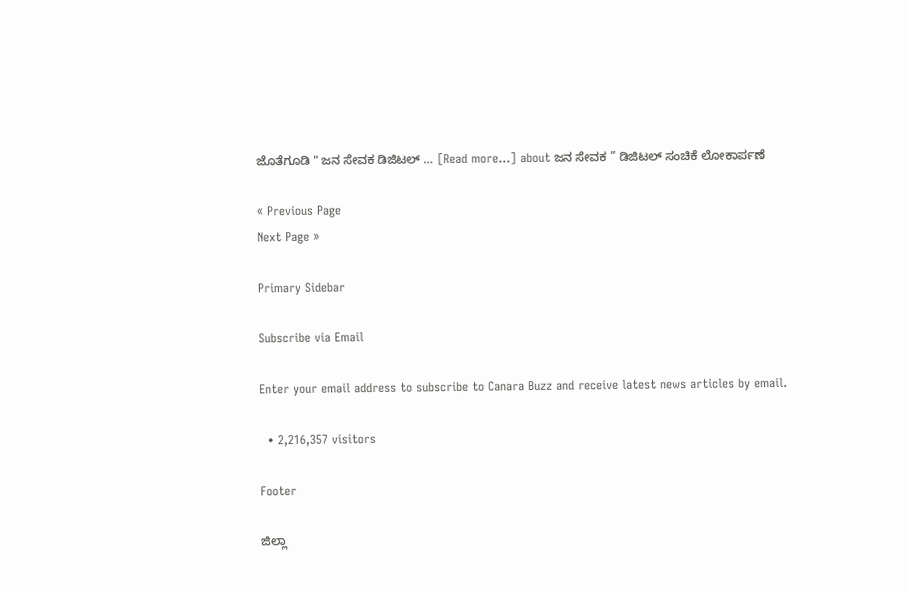ಜೊತೆಗೂಡಿ " ಜನ ಸೇವಕ ಡಿಜಿಟಲ್ … [Read more...] about ಜನ ಸೇವಕ ” ಡಿಜಿಟಲ್ ಸಂಚಿಕೆ ಲೋಕಾರ್ಪಣೆ

« Previous Page
Next Page »

Primary Sidebar

Subscribe via Email

Enter your email address to subscribe to Canara Buzz and receive latest news articles by email.

  • 2,216,357 visitors

Footer

ಜಿಲ್ಲಾ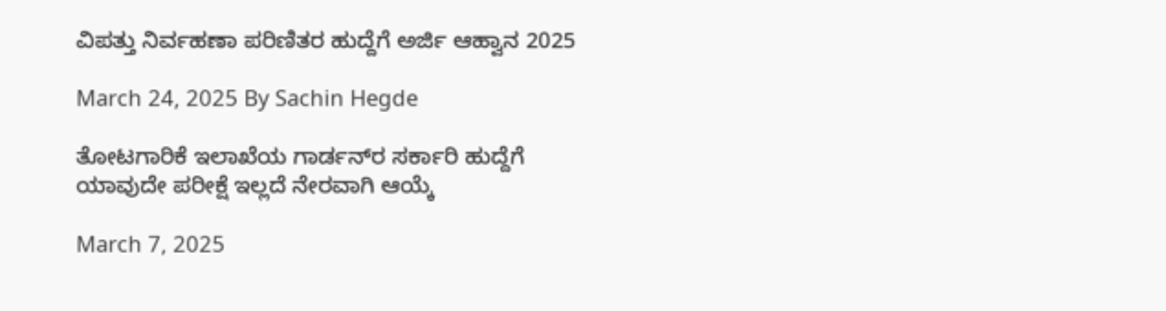ವಿಪತ್ತು ನಿರ್ವಹಣಾ ಪರಿಣಿತರ ಹುದ್ದೆಗೆ ಅರ್ಜಿ ಆಹ್ವಾನ 2025

March 24, 2025 By Sachin Hegde

ತೋಟಗಾರಿಕೆ ಇಲಾಖೆಯ ಗಾರ್ಡನ್‌ರ ಸರ್ಕಾರಿ ಹುದ್ದೆಗೆ ಯಾವುದೇ ಪರೀಕ್ಷೆ ಇಲ್ಲದೆ ನೇರವಾಗಿ ಆಯ್ಕೆ

March 7, 2025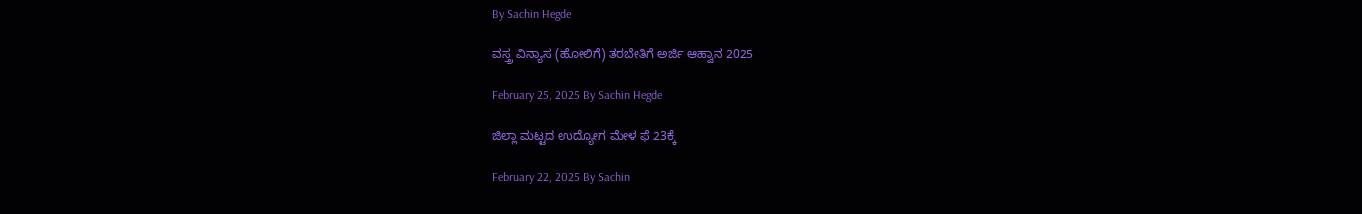By Sachin Hegde

ವಸ್ತ್ರ ವಿನ್ಯಾಸ (ಹೋಲಿಗೆ) ತರಬೇತಿಗೆ ಅರ್ಜಿ ಆಹ್ವಾನ 2025

February 25, 2025 By Sachin Hegde

ಜಿಲ್ಲಾ ಮಟ್ಟದ ಉದ್ಯೋಗ ಮೇಳ ಫೆ 23ಕ್ಕೆ

February 22, 2025 By Sachin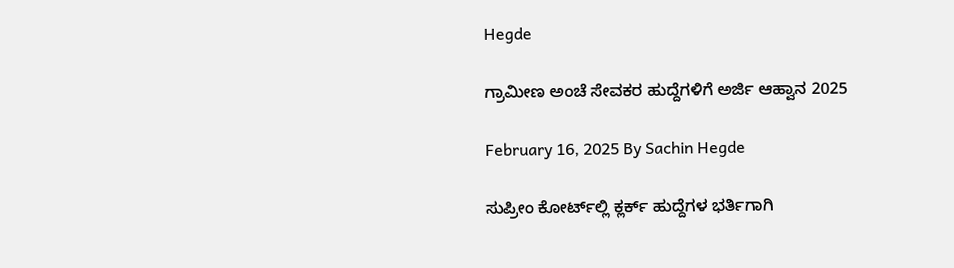Hegde

ಗ್ರಾಮೀಣ ಅಂಚೆ ಸೇವಕರ ಹುದ್ದೆಗಳಿಗೆ ಅರ್ಜಿ ಆಹ್ವಾನ 2025

February 16, 2025 By Sachin Hegde

ಸುಪ್ರೀಂ ಕೋರ್ಟ್‌ಲ್ಲಿ ಕ್ಲರ್ಕ್ ಹುದ್ದೆಗಳ ಭರ್ತಿಗಾಗಿ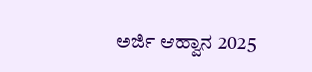ಅರ್ಜಿ ಆಹ್ವಾನ 2025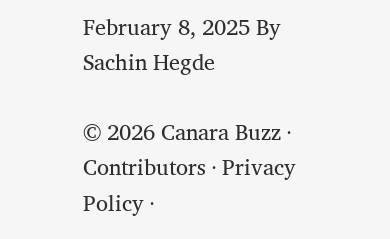February 8, 2025 By Sachin Hegde

© 2026 Canara Buzz · Contributors · Privacy Policy ·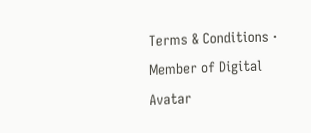Terms & Conditions · Member of Digital Avatar